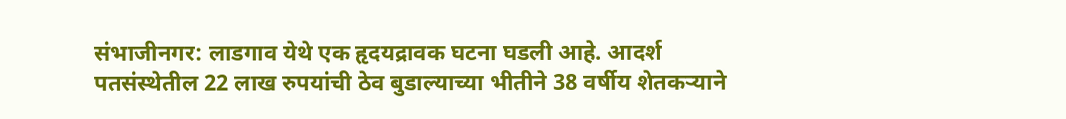संभाजीनगर: लाडगाव येथे एक हृदयद्रावक घटना घडली आहे. आदर्श पतसंस्थेतील 22 लाख रुपयांची ठेव बुडाल्याच्या भीतीने 38 वर्षीय शेतकऱ्याने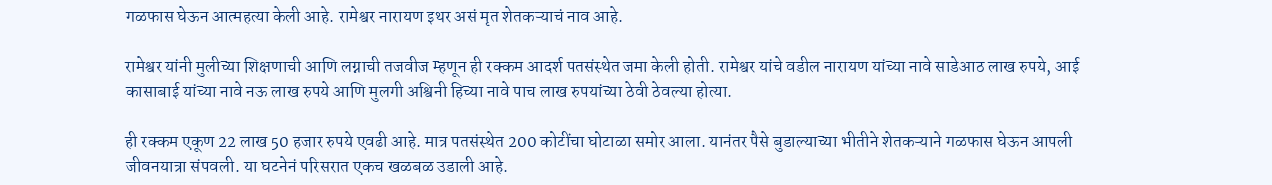गळफास घेऊन आत्महत्या केली आहे. रामेश्वर नारायण इथर असं मृत शेतकऱ्याचं नाव आहे.

रामेश्वर यांनी मुलीच्या शिक्षणाची आणि लग्नाची तजवीज म्हणून ही रक्कम आदर्श पतसंस्थेत जमा केली होती. रामेश्वर यांचे वडील नारायण यांच्या नावे साडेआठ लाख रुपये, आई कासाबाई यांच्या नावे नऊ लाख रुपये आणि मुलगी अश्विनी हिच्या नावे पाच लाख रुपयांच्या ठेवी ठेवल्या होत्या.

ही रक्कम एकूण 22 लाख 50 हजार रुपये एवढी आहे. मात्र पतसंस्थेत 200 कोटींचा घोटाळा समोर आला. यानंतर पैसे बुडाल्याच्या भीतीने शेतकऱ्याने गळफास घेऊन आपली जीवनयात्रा संपवली. या घटनेनं परिसरात एकच खळबळ उडाली आहे.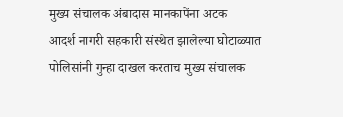मुख्य संचालक अंबादास मानकापेंना अटक
आदर्श नागरी सहकारी संस्थेत झालेल्या घोटाळ्यात पोलिसांनी गुन्हा दाखल करताच मुख्य संचालक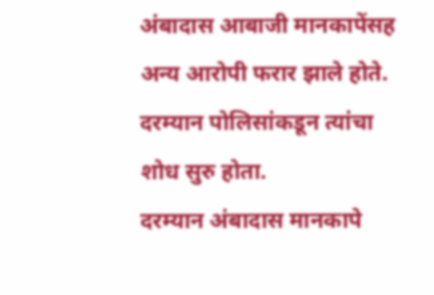अंबादास आबाजी मानकापेंसह अन्य आरोपी फरार झाले होते. दरम्यान पोलिसांकडून त्यांचा शोध सुरु होता.
दरम्यान अंबादास मानकापे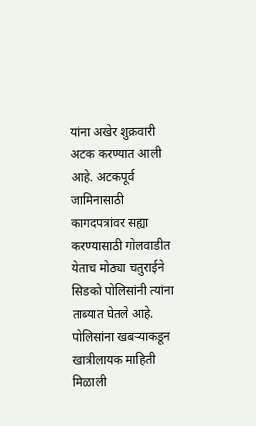यांना अखेर शुक्रवारी अटक करण्यात आली आहे. अटकपूर्व जामिनासाठी कागदपत्रांवर सह्या करण्यासाठी गोलवाडीत येताच मोठ्या चतुराईने सिडको पोलिसांनी त्यांना ताब्यात घेतले आहे. पोलिसांना खबऱ्याकडून खात्रीलायक माहिती मिळाली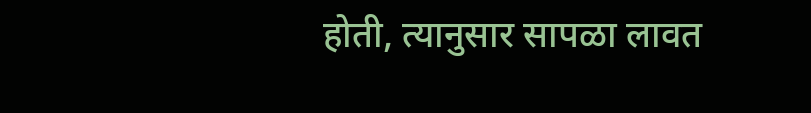होती, त्यानुसार सापळा लावत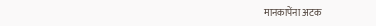मानकापेंना अटक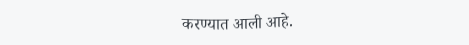करण्यात आली आहे.